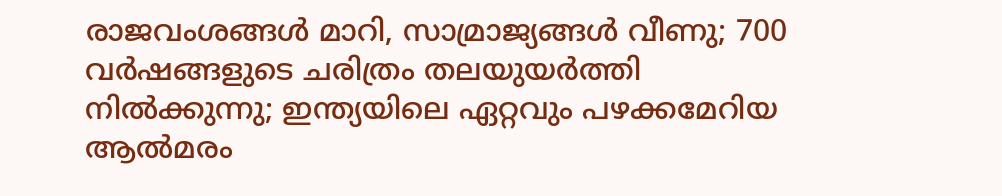രാജവംശങ്ങൾ മാറി, സാമ്രാജ്യങ്ങൾ വീണു; 700 വർഷങ്ങളുടെ ചരിത്രം തലയുയർത്തി നിൽക്കുന്നു; ഇന്ത്യയിലെ ഏറ്റവും പഴക്കമേറിയ ആൽമരം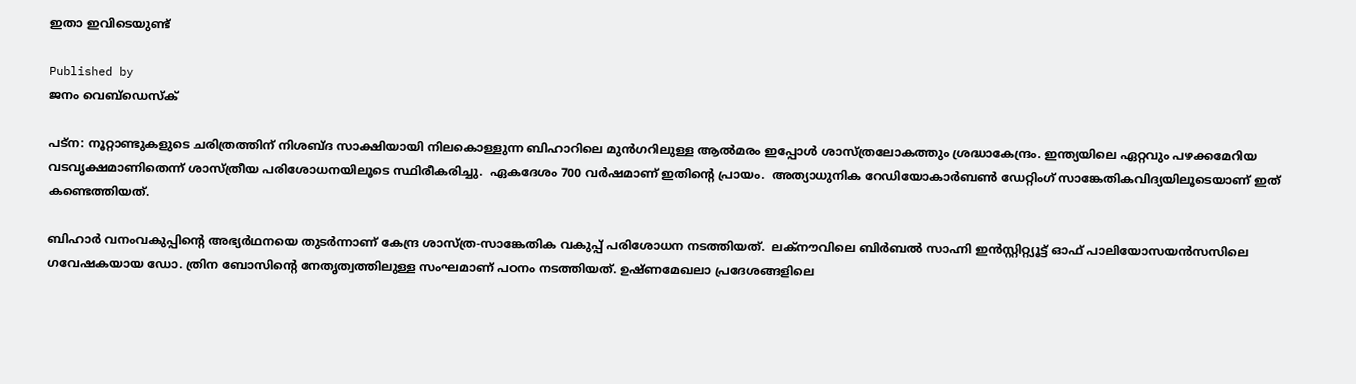ഇതാ ഇവിടെയുണ്ട്

Published by
ജനം വെബ്‌ഡെസ്ക്

പട്ന: നൂറ്റാണ്ടുകളുടെ ചരിത്രത്തിന് നിശബ്ദ സാക്ഷിയായി നിലകൊള്ളുന്ന ബിഹാറിലെ മുൻഗറിലുള്ള ആൽമരം ഇപ്പോൾ ശാസ്ത്രലോകത്തും ശ്രദ്ധാകേന്ദ്രം. ഇന്ത്യയിലെ ഏറ്റവും പഴക്കമേറിയ വടവൃക്ഷമാണിതെന്ന് ശാസ്ത്രീയ പരിശോധനയിലൂടെ സ്ഥിരീകരിച്ചു.  ഏകദേശം 700 വർഷമാണ് ഇതിന്റെ പ്രായം.  അത്യാധുനിക റേഡിയോകാർബൺ ഡേറ്റിംഗ് സാങ്കേതികവിദ്യയിലൂടെയാണ് ഇത് കണ്ടെത്തിയത്.

ബിഹാർ വനംവകുപ്പിന്റെ അഭ്യർഥനയെ തുടർന്നാണ് കേന്ദ്ര ശാസ്ത്ര-സാങ്കേതിക വകുപ്പ് പരിശോധന നടത്തിയത്.  ലക്നൗവിലെ ബിർബൽ സാഹ്നി ഇൻസ്റ്റിറ്റ്യൂട്ട് ഓഫ് പാലിയോസയൻസസിലെ ഗവേഷകയായ ഡോ. ത്രിന ബോസിന്റെ നേതൃത്വത്തിലുള്ള സംഘമാണ് പഠനം നടത്തിയത്. ഉഷ്ണമേഖലാ പ്രദേശങ്ങളിലെ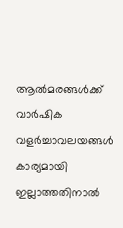ആൽമരങ്ങൾക്ക് വാർഷിക വളർച്ചാവലയങ്ങൾ കാര്യമായി ഇല്ലാത്തതിനാൽ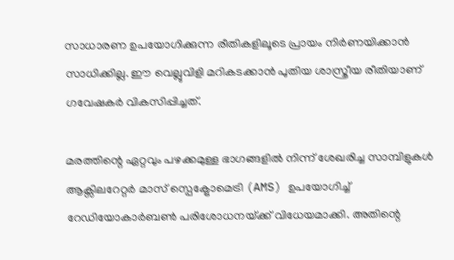സാധാരണ ഉപയോഗിക്കുന്ന രീതികളിലൂടെ പ്രായം നിർണയിക്കാൻ സാധിക്കില്ല. ഈ വെല്ലുവിളി മറികടക്കാൻ പുതിയ ശാസ്ത്രീയ രീതിയാണ് ഗവേഷകർ വികസിപ്പിച്ചത്.

മരത്തിന്റെ ഏറ്റവും പഴക്കമുള്ള ഭാഗങ്ങളിൽ നിന്ന് ശേഖരിച്ച സാമ്പിളുകൾ ആക്സിലറേറ്റർ മാസ് സ്പെക്ട്രോമെട്രി (AMS) ഉപയോഗിച്ച് റേഡിയോകാർബൺ പരിശോധനയ്‌ക്ക് വിധേയമാക്കി. അതിന്റെ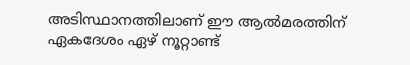അടിസ്ഥാനത്തിലാണ് ഈ ആൽമരത്തിന് ഏകദേശം ഏഴ് നൂറ്റാണ്ട്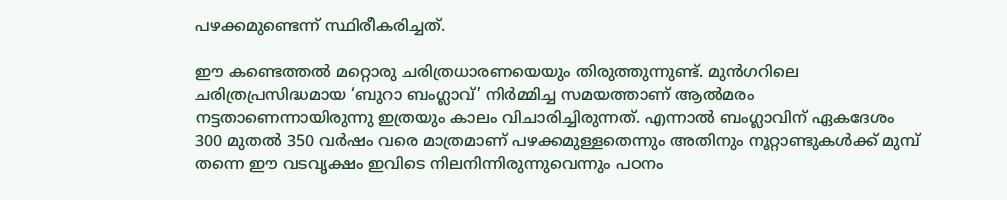പഴക്കമുണ്ടെന്ന് സ്ഥിരീകരിച്ചത്.

ഈ കണ്ടെത്തൽ മറ്റൊരു ചരിത്രധാരണയെയും തിരുത്തുന്നുണ്ട്. മുൻഗറിലെ ചരിത്രപ്രസിദ്ധമായ ‘ബുറാ ബംഗ്ലാവ്’ നിർമ്മിച്ച സമയത്താണ് ആൽമരം നട്ടതാണെന്നായിരുന്നു ഇത്രയും കാലം വിചാരിച്ചിരുന്നത്. എന്നാൽ ബംഗ്ലാവിന് ഏകദേശം 300 മുതൽ 350 വർഷം വരെ മാത്രമാണ് പഴക്കമുള്ളതെന്നും അതിനും നൂറ്റാണ്ടുകൾക്ക് മുമ്പ് തന്നെ ഈ വടവൃക്ഷം ഇവിടെ നിലനിന്നിരുന്നുവെന്നും പഠനം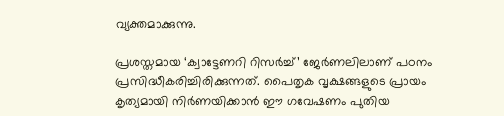വ്യക്തമാക്കുന്നു.

പ്രശസ്തമായ ‘ക്വാട്ടേണറി റിസർച്ച്’ ജേർണലിലാണ് പഠനം പ്രസിദ്ധീകരിച്ചിരിക്കുന്നത്. പൈതൃക വൃക്ഷങ്ങളുടെ പ്രായം കൃത്യമായി നിർണയിക്കാൻ ഈ ഗവേഷണം പുതിയ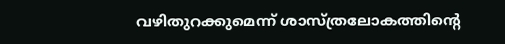വഴിതുറക്കുമെന്ന് ശാസ്ത്രലോകത്തിന്റെ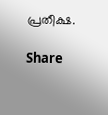പ്രതീക്ഷ.

Share